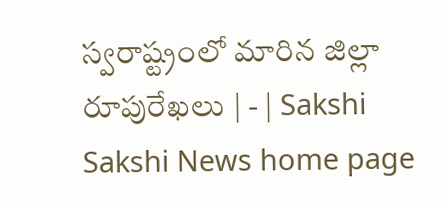స్వరాష్ట్రంలో మారిన జిల్లా రూపురేఖలు | - | Sakshi
Sakshi News home page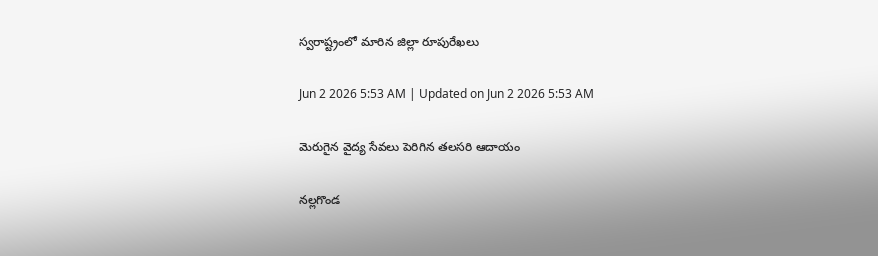స్వరాష్ట్రంలో మారిన జిల్లా రూపురేఖలు

Jun 2 2026 5:53 AM | Updated on Jun 2 2026 5:53 AM

మెరుగైన వైద్య సేవలు పెరిగిన తలసరి ఆదాయం

నల్లగొండ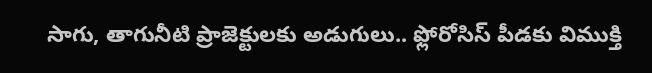సాగు, తాగునీటి ప్రాజెక్టులకు అడుగులు.. ఫ్లోరోసిస్‌ పీడకు విముక్తి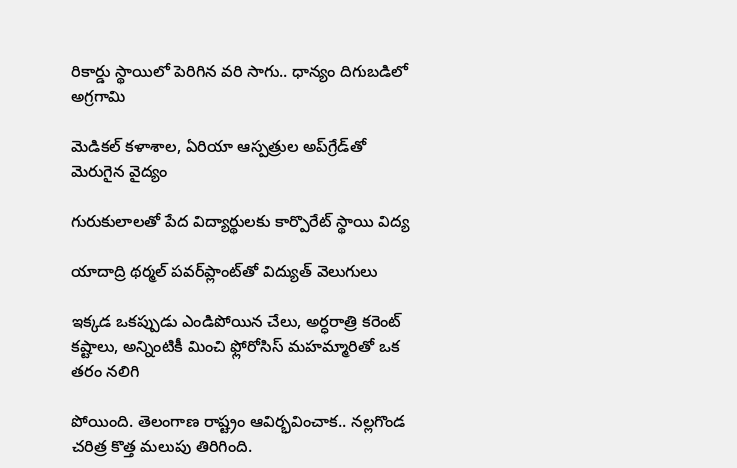రికార్డు స్థాయిలో పెరిగిన వరి సాగు.. ధాన్యం దిగుబడిలో అగ్రగామి

మెడికల్‌ కళాశాల, ఏరియా ఆస్పత్రుల అప్‌గ్రేడ్‌తో మెరుగైన వైద్యం

గురుకులాలతో పేద విద్యార్థులకు కార్పొరేట్‌ స్థాయి విద్య

యాదాద్రి థర్మల్‌ పవర్‌ప్లాంట్‌తో విద్యుత్‌ వెలుగులు

ఇక్కడ ఒకప్పుడు ఎండిపోయిన చేలు, అర్ధరాత్రి కరెంట్‌ కష్టాలు, అన్నింటికీ మించి ఫ్లోరోసిస్‌ మహమ్మారితో ఒక తరం నలిగి

పోయింది. తెలంగాణ రాష్ట్రం ఆవిర్భవించాక.. నల్లగొండ చరిత్ర కొత్త మలుపు తిరిగింది.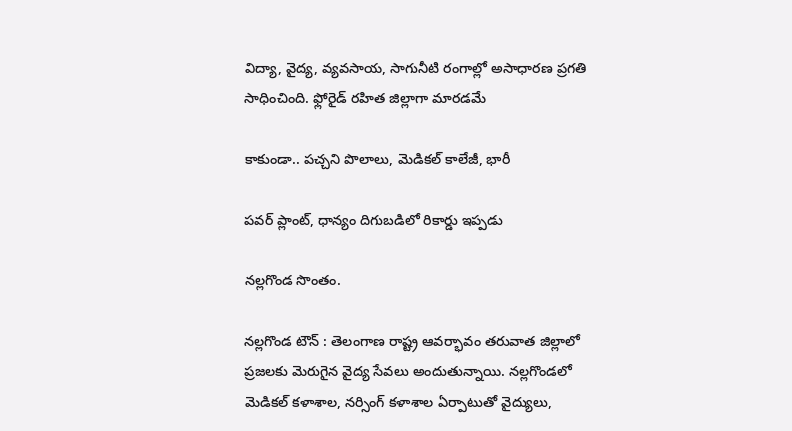విద్యా, వైద్య, వ్యవసాయ, సాగునీటి రంగాల్లో అసాధారణ ప్రగతి సాధించింది. ఫ్లోరైడ్‌ రహిత జిల్లాగా మారడమే

కాకుండా.. పచ్చని పొలాలు, మెడికల్‌ కాలేజీ, భారీ

పవర్‌ ప్లాంట్‌, ధాన్యం దిగుబడిలో రికార్డు ఇప్పడు

నల్లగొండ సొంతం.

నల్లగొండ టౌన్‌ : తెలంగాణ రాష్ట్ర ఆవర్భావం తరువాత జిల్లాలో ప్రజలకు మెరుగైన వైద్య సేవలు అందుతున్నాయి. నల్లగొండలో మెడికల్‌ కళాశాల, నర్సింగ్‌ కళాశాల ఏర్పాటుతో వైద్యులు,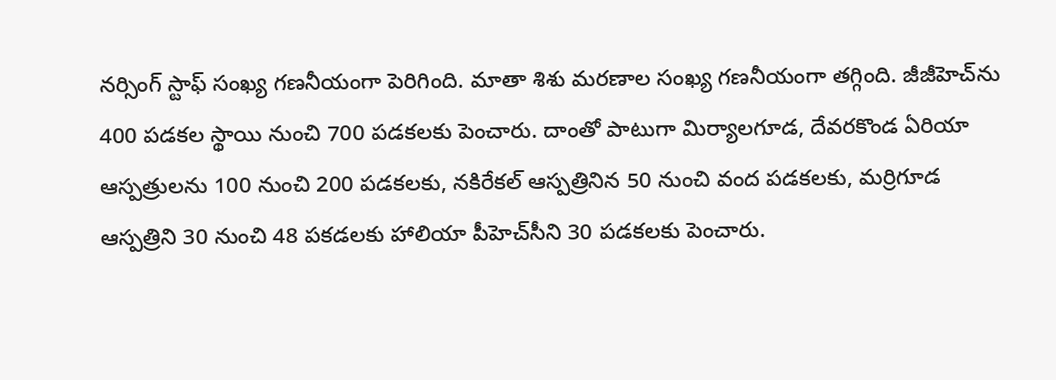నర్సింగ్‌ స్టాఫ్‌ సంఖ్య గణనీయంగా పెరిగింది. మాతా శిశు మరణాల సంఖ్య గణనీయంగా తగ్గింది. జీజీహెచ్‌ను 400 పడకల స్థాయి నుంచి 700 పడకలకు పెంచారు. దాంతో పాటుగా మిర్యాలగూడ, దేవరకొండ ఏరియా ఆస్పత్రులను 100 నుంచి 200 పడకలకు, నకిరేకల్‌ ఆస్పత్రినిన 50 నుంచి వంద పడకలకు, మర్రిగూడ ఆస్పత్రిని 30 నుంచి 48 పకడలకు హాలియా పీహెచ్‌సీని 30 పడకలకు పెంచారు.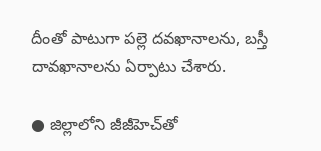దీంతో పాటుగా పల్లె దవఖానాలను, బస్తీ దావఖానాలను ఏర్పాటు చేశారు.

● జిల్లాలోని జీజీహెచ్‌తో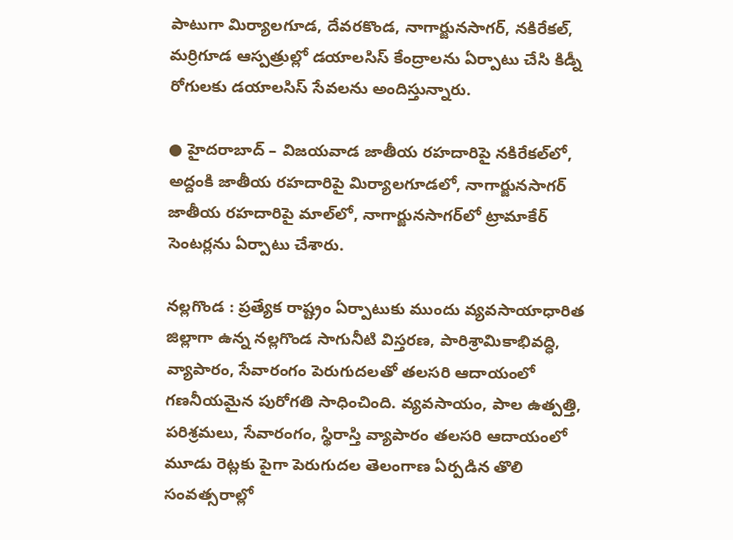పాటుగా మిర్యాలగూడ, దేవరకొండ, నాగార్జునసాగర్‌, నకిరేకల్‌, మర్రిగూడ ఆస్పత్రుల్లో డయాలసిస్‌ కేంద్రాలను ఏర్పాటు చేసి కిడ్నీ రోగులకు డయాలసిస్‌ సేవలను అందిస్తున్నారు.

● హైదరాబాద్‌ – విజయవాడ జాతీయ రహదారిపై నకిరేకల్‌లో, అద్దంకి జాతీయ రహదారిపై మిర్యాలగూడలో, నాగార్జునసాగర్‌ జాతీయ రహదారిపై మాల్‌లో, నాగార్జునసాగర్‌లో ట్రామాకేర్‌ సెంటర్లను ఏర్పాటు చేశారు.

నల్లగొండ : ప్రత్యేక రాష్ట్రం ఏర్పాటుకు ముందు వ్యవసాయాధారిత జిల్లాగా ఉన్న నల్లగొండ సాగునీటి విస్తరణ, పారిశ్రామికాభివద్ధి, వ్యాపారం, సేవారంగం పెరుగుదలతో తలసరి ఆదాయంలో గణనీయమైన పురోగతి సాధించింది. వ్యవసాయం, పాల ఉత్పత్తి, పరిశ్రమలు, సేవారంగం, స్థిరాస్తి వ్యాపారం తలసరి ఆదాయంలో మూడు రెట్లకు పైగా పెరుగుదల తెలంగాణ ఏర్పడిన తొలి సంవత్సరాల్లో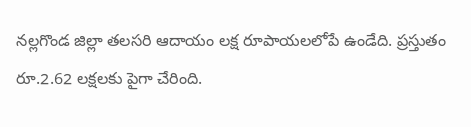నల్లగొండ జిల్లా తలసరి ఆదాయం లక్ష రూపాయలలోపే ఉండేది. ప్రస్తుతం రూ.2.62 లక్షలకు పైగా చేరింది.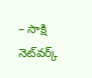– సాక్షి నెట్‌వర్క్‌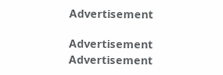Advertisement

Advertisement
Advertisement